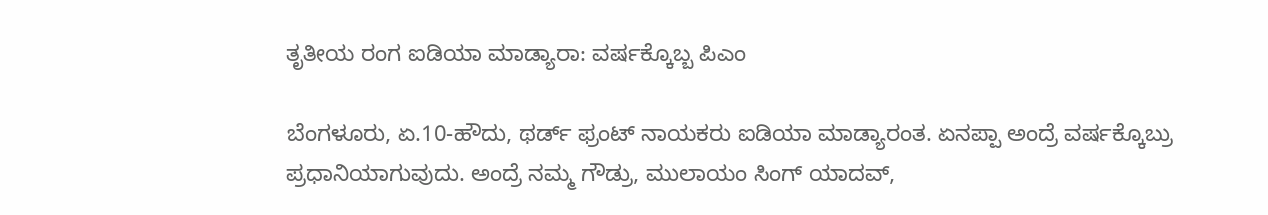ತೃತೀಯ ರಂಗ ಐಡಿಯಾ ಮಾಡ್ಯಾರಾ: ವರ್ಷಕ್ಕೊಬ್ಬ ಪಿಎಂ

ಬೆಂಗಳೂರು, ಏ.10-ಹೌದು, ಥರ್ಡ್ ಫ್ರಂಟ್ ನಾಯಕರು ಐಡಿಯಾ ಮಾಡ್ಯಾರಂತ. ಏನಪ್ಪಾ ಅಂದ್ರೆ ವರ್ಷಕ್ಕೊಬ್ರು ಪ್ರಧಾನಿಯಾಗುವುದು. ಅಂದ್ರೆ ನಮ್ಮ ಗೌಡ್ರು, ಮುಲಾಯಂ ಸಿಂಗ್ ಯಾದವ್,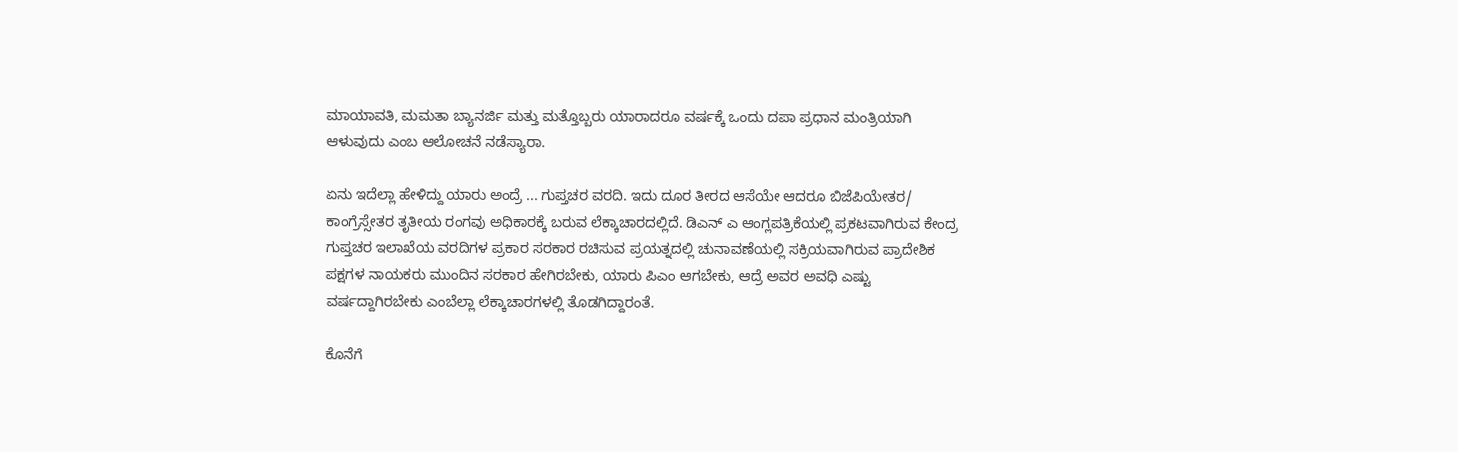ಮಾಯಾವತಿ, ಮಮತಾ ಬ್ಯಾನರ್ಜಿ ಮತ್ತು ಮತ್ತೊಬ್ಬರು ಯಾರಾದರೂ ವರ್ಷಕ್ಕೆ ಒಂದು ದಪಾ ಪ್ರಧಾನ ಮಂತ್ರಿಯಾಗಿ ಆಳುವುದು ಎಂಬ ಆಲೋಚನೆ ನಡೆಸ್ಯಾರಾ.

ಏನು ಇದೆಲ್ಲಾ ಹೇಳಿದ್ದು ಯಾರು ಅಂದ್ರೆ ... ಗುಪ್ತಚರ ವರದಿ. ಇದು ದೂರ ತೀರದ ಆಸೆಯೇ ಆದರೂ ಬಿಜೆಪಿಯೇತರ/ ಕಾಂಗ್ರೆಸ್ಸೇತರ ತೃತೀಯ ರಂಗವು ಅಧಿಕಾರಕ್ಕೆ ಬರುವ ಲೆಕ್ಕಾಚಾರದಲ್ಲಿದೆ. ಡಿಎನ್ ಎ ಆಂಗ್ಲಪತ್ರಿಕೆಯಲ್ಲಿ ಪ್ರಕಟವಾಗಿರುವ ಕೇಂದ್ರ ಗುಪ್ತಚರ ಇಲಾಖೆಯ ವರದಿಗಳ ಪ್ರಕಾರ ಸರಕಾರ ರಚಿಸುವ ಪ್ರಯತ್ನದಲ್ಲಿ ಚುನಾವಣೆಯಲ್ಲಿ ಸಕ್ರಿಯವಾಗಿರುವ ಪ್ರಾದೇಶಿಕ ಪಕ್ಷಗಳ ನಾಯಕರು ಮುಂದಿನ ಸರಕಾರ ಹೇಗಿರಬೇಕು, ಯಾರು ಪಿಎಂ ಆಗಬೇಕು, ಆದ್ರೆ ಅವರ ಅವಧಿ ಎಷ್ಟು ವರ್ಷದ್ದಾಗಿರಬೇಕು ಎಂಬೆಲ್ಲಾ ಲೆಕ್ಕಾಚಾರಗಳಲ್ಲಿ ತೊಡಗಿದ್ದಾರಂತೆ.

ಕೊನೆಗೆ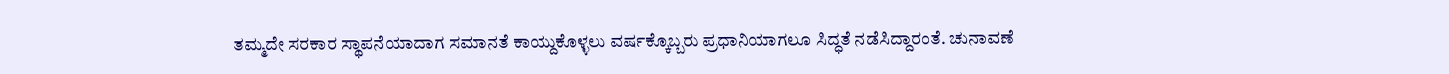ತಮ್ಮದೇ ಸರಕಾರ ಸ್ಥಾಪನೆಯಾದಾಗ ಸಮಾನತೆ ಕಾಯ್ದುಕೊಳ್ಳಲು ವರ್ಷಕ್ಕೊಬ್ಬರು ಪ್ರಧಾನಿಯಾಗಲೂ ಸಿದ್ಧತೆ ನಡೆಸಿದ್ದಾರಂತೆ. ಚುನಾವಣೆ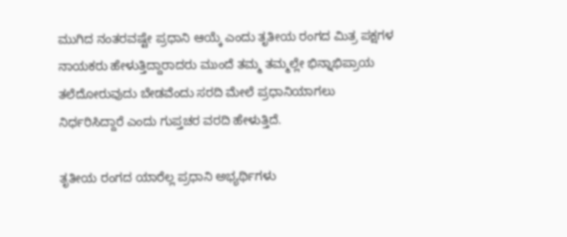ಮುಗಿದ ನಂತರವಷ್ಟೇ ಪ್ರಧಾನಿ ಆಯ್ಕೆ ಎಂದು ತೃತೀಯ ರಂಗದ ಮಿತ್ರ ಪಕ್ಷಗಳ ನಾಯಕರು ಹೇಳುತ್ತಿದ್ದಾರಾದರು ಮುಂದೆ ತಮ್ಮ ತಮ್ಮಲ್ಲೇ ಭಿನ್ನಾಭಿಪ್ರಾಯ ತಲೆದೋರುವುದು ಬೇಡವೆಂದು ಸರದಿ ಮೇಲೆ ಪ್ರಧಾನಿಯಾಗಲು ನಿರ್ಧರಿಸಿದ್ದಾರೆ ಎಂದು ಗುಪ್ತಚರ ವರದಿ ಹೇಳುತ್ತಿದೆ.

ತೃತೀಯ ರಂಗದ ಯಾರೆಲ್ಲ ಪ್ರಧಾನಿ ಅಭ್ಯರ್ಥಿಗಳು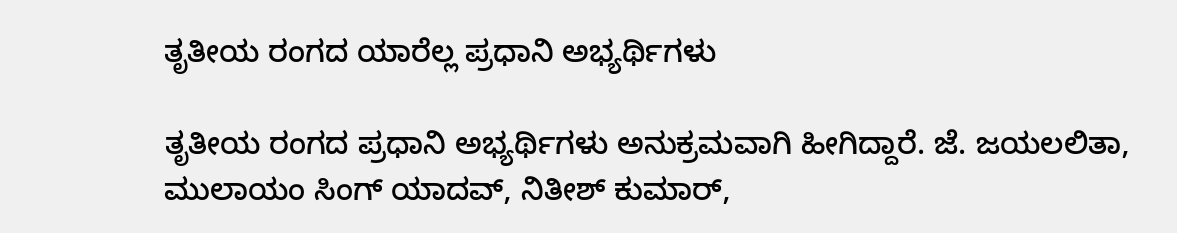ತೃತೀಯ ರಂಗದ ಯಾರೆಲ್ಲ ಪ್ರಧಾನಿ ಅಭ್ಯರ್ಥಿಗಳು

ತೃತೀಯ ರಂಗದ ಪ್ರಧಾನಿ ಅಭ್ಯರ್ಥಿಗಳು ಅನುಕ್ರಮವಾಗಿ ಹೀಗಿದ್ದಾರೆ. ಜೆ. ಜಯಲಲಿತಾ, ಮುಲಾಯಂ ಸಿಂಗ್ ಯಾದವ್, ನಿತೀಶ್ ಕುಮಾರ್,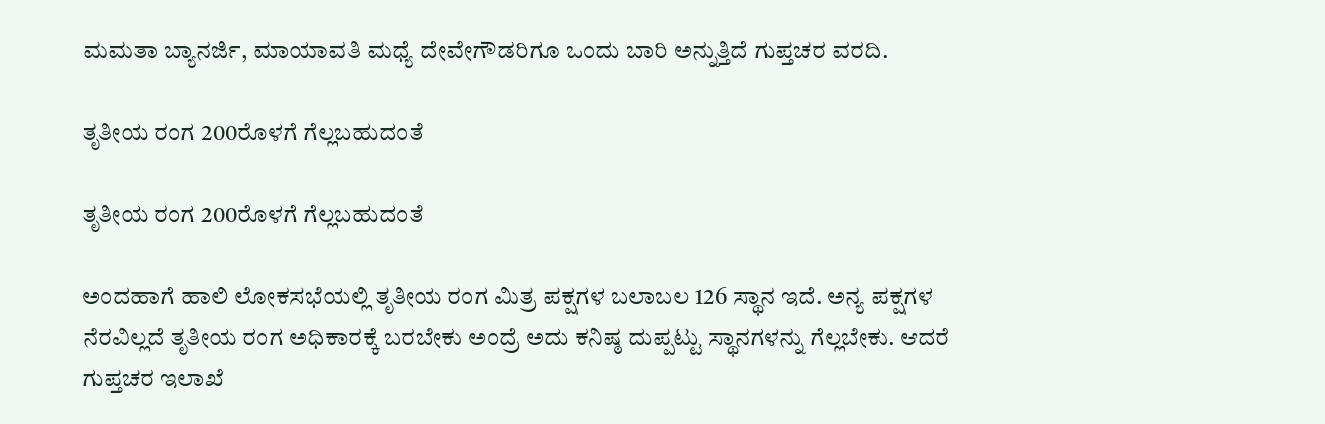ಮಮತಾ ಬ್ಯಾನರ್ಜಿ, ಮಾಯಾವತಿ ಮಧ್ಯೆ ದೇವೇಗೌಡರಿಗೂ ಒಂದು ಬಾರಿ ಅನ್ನುತ್ತಿದೆ ಗುಪ್ತಚರ ವರದಿ.

ತೃತೀಯ ರಂಗ 200ರೊಳಗೆ ಗೆಲ್ಲಬಹುದಂತೆ

ತೃತೀಯ ರಂಗ 200ರೊಳಗೆ ಗೆಲ್ಲಬಹುದಂತೆ

ಅಂದಹಾಗೆ ಹಾಲಿ ಲೋಕಸಭೆಯಲ್ಲಿ ತೃತೀಯ ರಂಗ ಮಿತ್ರ ಪಕ್ಷಗಳ ಬಲಾಬಲ 126 ಸ್ಥಾನ ಇದೆ. ಅನ್ಯ ಪಕ್ಷಗಳ ನೆರವಿಲ್ಲದೆ ತೃತೀಯ ರಂಗ ಅಧಿಕಾರಕ್ಕೆ ಬರಬೇಕು ಅಂದ್ರೆ ಅದು ಕನಿಷ್ಠ ದುಪ್ಪಟ್ಟು ಸ್ಥಾನಗಳನ್ನು ಗೆಲ್ಲಬೇಕು. ಆದರೆ ಗುಪ್ತಚರ ಇಲಾಖೆ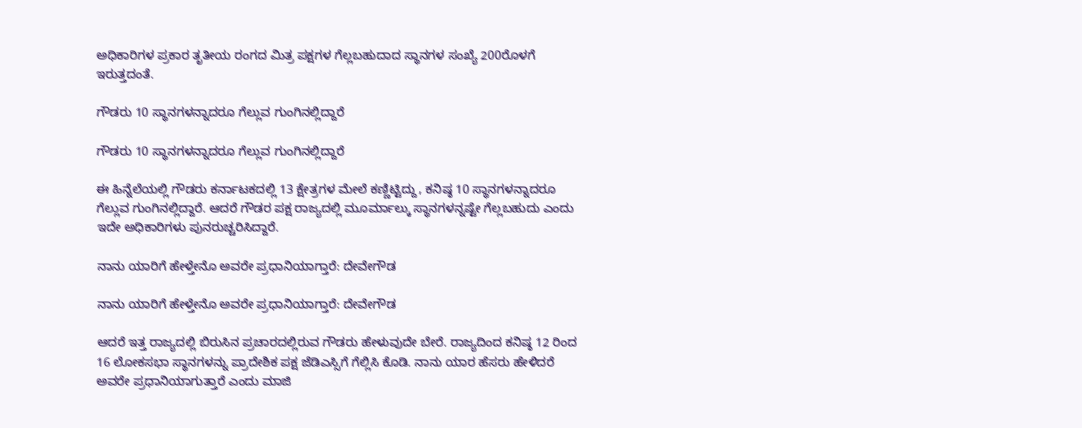ಅಧಿಕಾರಿಗಳ ಪ್ರಕಾರ ತೃತೀಯ ರಂಗದ ಮಿತ್ರ ಪಕ್ಷಗಳ ಗೆಲ್ಲಬಹುದಾದ ಸ್ಥಾನಗಳ ಸಂಖ್ಯೆ 200ರೊಳಗೆ ಇರುತ್ತದಂತೆ.

ಗೌಡರು 10 ಸ್ಥಾನಗಳನ್ನಾದರೂ ಗೆಲ್ಲುವ ಗುಂಗಿನಲ್ಲಿದ್ದಾರೆ

ಗೌಡರು 10 ಸ್ಥಾನಗಳನ್ನಾದರೂ ಗೆಲ್ಲುವ ಗುಂಗಿನಲ್ಲಿದ್ದಾರೆ

ಈ ಹಿನ್ನೆಲೆಯಲ್ಲಿ ಗೌಡರು ಕರ್ನಾಟಕದಲ್ಲಿ 13 ಕ್ಷೇತ್ರಗಳ ಮೇಲೆ ಕಣ್ಣಿಟ್ಟಿದ್ದು, ಕನಿಷ್ಠ 10 ಸ್ಥಾನಗಳನ್ನಾದರೂ ಗೆಲ್ಲುವ ಗುಂಗಿನಲ್ಲಿದ್ದಾರೆ. ಆದರೆ ಗೌಡರ ಪಕ್ಷ ರಾಜ್ಯದಲ್ಲಿ ಮೂರ್ಮಾಲ್ಕು ಸ್ಥಾನಗಳನ್ನಷ್ಟೇ ಗೆಲ್ಲಬಹುದು ಎಂದು ಇದೇ ಅಧಿಕಾರಿಗಳು ಪುನರುಚ್ಚರಿಸಿದ್ದಾರೆ.

ನಾನು ಯಾರಿಗೆ ಹೇಳ್ತೇನೊ ಅವರೇ ಪ್ರಧಾನಿಯಾಗ್ತಾರೆ: ದೇವೇಗೌಡ

ನಾನು ಯಾರಿಗೆ ಹೇಳ್ತೇನೊ ಅವರೇ ಪ್ರಧಾನಿಯಾಗ್ತಾರೆ: ದೇವೇಗೌಡ

ಆದರೆ ಇತ್ತ ರಾಜ್ಯದಲ್ಲಿ ಬಿರುಸಿನ ಪ್ರಚಾರದಲ್ಲಿರುವ ಗೌಡರು ಹೇಳುವುದೇ ಬೇರೆ. ರಾಜ್ಯದಿಂದ ಕನಿಷ್ಠ 12 ರಿಂದ 16 ಲೋಕಸಭಾ ಸ್ಥಾನಗಳನ್ನು ಪ್ರಾದೇಶಿಕ ಪಕ್ಷ ಜೆಡಿಎಸ್ಸಿಗೆ ಗೆಲ್ಲಿಸಿ ಕೊಡಿ. ನಾನು ಯಾರ ಹೆಸರು ಹೇಳಿದರೆ ಅವರೇ ಪ್ರಧಾನಿಯಾಗುತ್ತಾರೆ ಎಂದು ಮಾಜಿ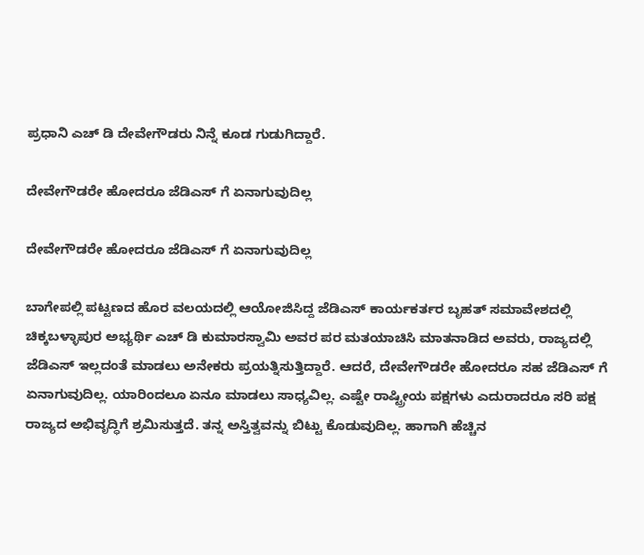ಪ್ರಧಾನಿ ಎಚ್ ಡಿ ದೇವೇಗೌಡರು ನಿನ್ನೆ ಕೂಡ ಗುಡುಗಿದ್ದಾರೆ.

ದೇವೇಗೌಡರೇ ಹೋದರೂ ಜೆಡಿಎಸ್ ಗೆ ಏನಾಗುವುದಿಲ್ಲ

ದೇವೇಗೌಡರೇ ಹೋದರೂ ಜೆಡಿಎಸ್ ಗೆ ಏನಾಗುವುದಿಲ್ಲ

ಬಾಗೇಪಲ್ಲಿ ಪಟ್ಟಣದ ಹೊರ ವಲಯದಲ್ಲಿ ಆಯೋಜಿಸಿದ್ದ ಜೆಡಿಎಸ್ ಕಾರ್ಯಕರ್ತರ ಬೃಹತ್ ಸಮಾವೇಶದಲ್ಲಿ ಚಿಕ್ಕಬಳ್ಳಾಪುರ ಅಭ್ಯರ್ಥಿ ಎಚ್ ಡಿ ಕುಮಾರಸ್ವಾಮಿ ಅವರ ಪರ ಮತಯಾಚಿಸಿ ಮಾತನಾಡಿದ ಅವರು, ರಾಜ್ಯದಲ್ಲಿ ಜೆಡಿಎಸ್ ಇಲ್ಲದಂತೆ ಮಾಡಲು ಅನೇಕರು ಪ್ರಯತ್ನಿಸುತ್ತಿದ್ದಾರೆ. ಆದರೆ, ದೇವೇಗೌಡರೇ ಹೋದರೂ ಸಹ ಜೆಡಿಎಸ್ ಗೆ ಏನಾಗುವುದಿಲ್ಲ. ಯಾರಿಂದಲೂ ಏನೂ ಮಾಡಲು ಸಾಧ್ಯವಿಲ್ಲ. ಎಷ್ಟೇ ರಾಷ್ಟ್ರೀಯ ಪಕ್ಷಗಳು ಎದುರಾದರೂ ಸರಿ ಪಕ್ಷ ರಾಜ್ಯದ ಅಭಿವೃದ್ಧಿಗೆ ಶ್ರಮಿಸುತ್ತದೆ. ತನ್ನ ಅಸ್ತಿತ್ವವನ್ನು ಬಿಟ್ಟು ಕೊಡುವುದಿಲ್ಲ. ಹಾಗಾಗಿ ಹೆಚ್ಚಿನ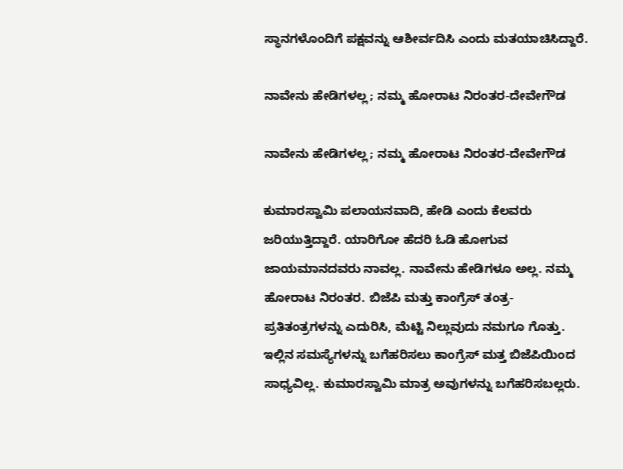ಸ್ಥಾನಗಳೊಂದಿಗೆ ಪಕ್ಷವನ್ನು ಆಶೀರ್ವದಿಸಿ ಎಂದು ಮತಯಾಚಿಸಿದ್ದಾರೆ.

ನಾವೇನು ಹೇಡಿಗಳಲ್ಲ; ನಮ್ಮ ಹೋರಾಟ ನಿರಂತರ-ದೇವೇಗೌಡ

ನಾವೇನು ಹೇಡಿಗಳಲ್ಲ; ನಮ್ಮ ಹೋರಾಟ ನಿರಂತರ-ದೇವೇಗೌಡ

ಕುಮಾರಸ್ವಾಮಿ ಪಲಾಯನವಾದಿ, ಹೇಡಿ ಎಂದು ಕೆಲವರು ಜರಿಯುತ್ತಿದ್ದಾರೆ. ಯಾರಿಗೋ ಹೆದರಿ ಓಡಿ ಹೋಗುವ ಜಾಯಮಾನದವರು ನಾವಲ್ಲ. ನಾವೇನು ಹೇಡಿಗಳೂ ಅಲ್ಲ. ನಮ್ಮ ಹೋರಾಟ ನಿರಂತರ. ಬಿಜೆಪಿ ಮತ್ತು ಕಾಂಗ್ರೆಸ್‌ ತಂತ್ರ- ಪ್ರತಿತಂತ್ರಗಳನ್ನು ಎದುರಿಸಿ, ಮೆಟ್ಟಿ ನಿಲ್ಲುವುದು ನಮಗೂ ಗೊತ್ತು. ಇಲ್ಲಿನ ಸಮಸ್ಯೆಗಳನ್ನು ಬಗೆಹರಿಸಲು ಕಾಂಗ್ರೆಸ್ ಮತ್ತ ಬಿಜೆಪಿಯಿಂದ ಸಾಧ್ಯವಿಲ್ಲ. ಕುಮಾರಸ್ವಾಮಿ ಮಾತ್ರ ಅವುಗಳನ್ನು ಬಗೆಹರಿಸಬಲ್ಲರು.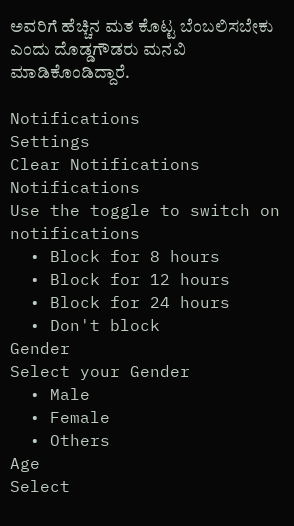ಅವರಿಗೆ ಹೆಚ್ಚಿನ ಮತ ಕೊಟ್ಟ ಬೆಂಬಲಿಸಬೇಕು ಎಂದು ದೊಡ್ಡಗೌಡರು ಮನವಿ ಮಾಡಿಕೊಂಡಿದ್ದಾರೆ.

Notifications
Settings
Clear Notifications
Notifications
Use the toggle to switch on notifications
  • Block for 8 hours
  • Block for 12 hours
  • Block for 24 hours
  • Don't block
Gender
Select your Gender
  • Male
  • Female
  • Others
Age
Select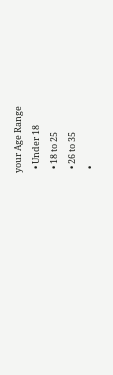your Age Range
  • Under 18
  • 18 to 25
  • 26 to 35
  •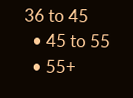36 to 45
  • 45 to 55
  • 55+